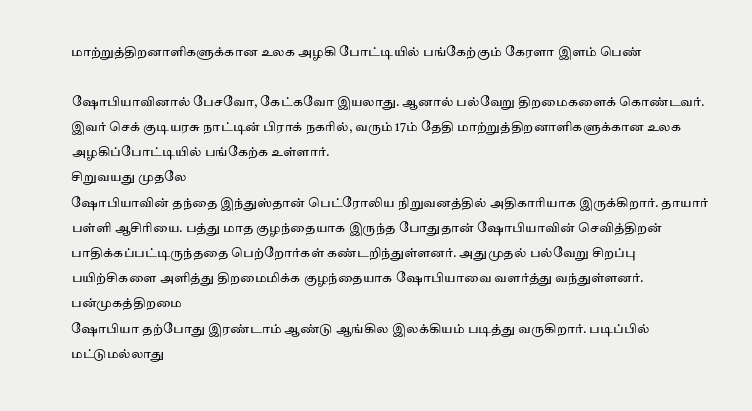மாற்றுத்திறனாளிகளுக்கான உலக அழகி போட்டியில் பங்கேற்கும் கேரளா இளம் பெண்

ஷோபியாவினால் பேசவோ, கேட்கவோ இயலாது. ஆனால் பல்வேறு திறமைகளைக் கொண்டவர். இவர் செக் குடியரசு நாட்டின் பிராக் நகரில், வரும் 17ம் தேதி மாற்றுத்திறனாளிகளுக்கான உலக அழகிப்போட்டியில் பங்கேற்க உள்ளார்.
சிறுவயது முதலே
ஷோபியாவின் தந்தை இந்துஸ்தான் பெட்ரோலிய நிறுவனத்தில் அதிகாரியாக இருக்கிறார். தாயார் பள்ளி ஆசிரியை. பத்து மாத குழந்தையாக இருந்த போதுதான் ஷோபியாவின் செவித்திறன் பாதிக்கப்பட்டிருந்ததை பெற்றோர்கள் கண்டறிந்துள்ளனர். அதுமுதல் பல்வேறு சிறப்பு பயிற்சிகளை அளித்து திறமைமிக்க குழந்தையாக ஷோபியாவை வளர்த்து வந்துள்ளனர்.
பன்முகத்திறமை
ஷோபியா தற்போது இரண்டாம் ஆண்டு ஆங்கில இலக்கியம் படித்து வருகிறார். படிப்பில் மட்டுமல்லாது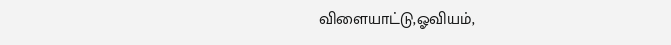விளையாட்டு,ஓவியம்,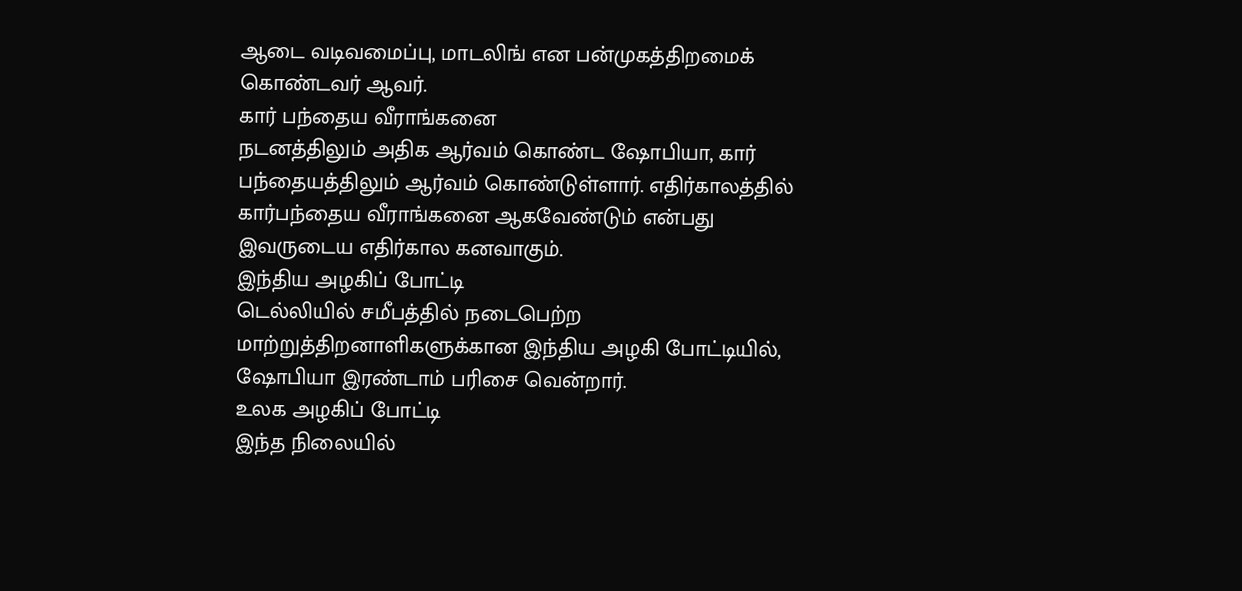ஆடை வடிவமைப்பு, மாடலிங் என பன்முகத்திறமைக் கொண்டவர் ஆவர்.
கார் பந்தைய வீராங்கனை
நடனத்திலும் அதிக ஆர்வம் கொண்ட ஷோபியா, கார் பந்தையத்திலும் ஆர்வம் கொண்டுள்ளார். எதிர்காலத்தில் கார்பந்தைய வீராங்கனை ஆகவேண்டும் என்பது இவருடைய எதிர்கால கனவாகும்.
இந்திய அழகிப் போட்டி
டெல்லியில் சமீபத்தில் நடைபெற்ற மாற்றுத்திறனாளிகளுக்கான இந்திய அழகி போட்டியில், ஷோபியா இரண்டாம் பரிசை வென்றார்.
உலக அழகிப் போட்டி
இந்த நிலையில்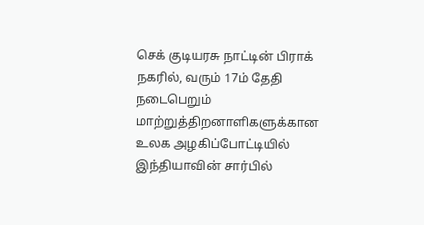செக் குடியரசு நாட்டின் பிராக் நகரில், வரும் 17ம் தேதி நடைபெறும் மாற்றுத்திறனாளிகளுக்கான உலக அழகிப்போட்டியில் இந்தியாவின் சார்பில்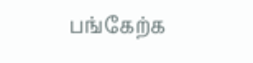பங்கேற்க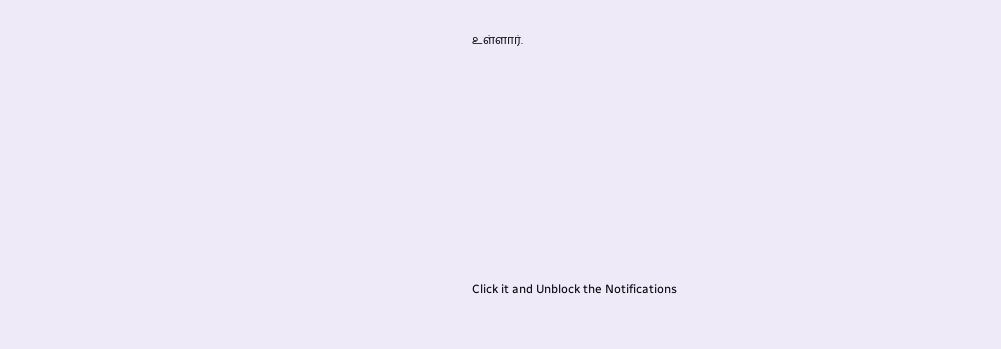உள்ளார்.












Click it and Unblock the Notifications